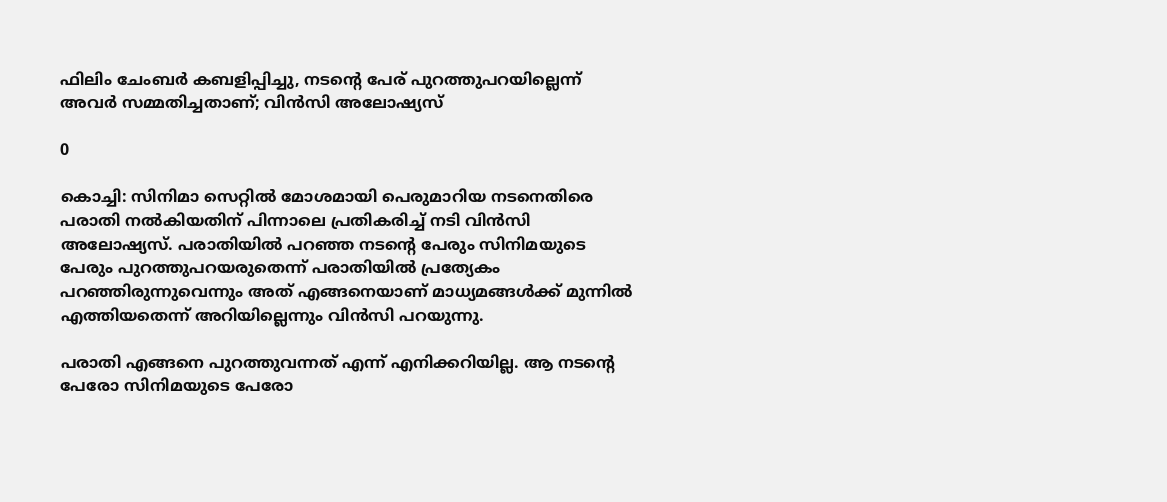ഫിലിം ചേംബർ കബളിപ്പിച്ചു, നടന്‍റെ പേര് പുറത്തുപറയില്ലെന്ന് അവർ സമ്മതിച്ചതാണ്; വിൻസി അലോഷ്യസ്

0

കൊച്ചി: സിനിമാ സെറ്റില്‍ മോശമായി പെരുമാറിയ നടനെതിരെ പരാതി നല്‍കിയതിന് പിന്നാലെ പ്രതികരിച്ച്‌ നടി വിന്‍സി അലോഷ്യസ്. പരാതിയില്‍ പറഞ്ഞ നടന്‍റെ പേരും സിനിമയുടെ പേരും പുറത്തുപറയരുതെന്ന് പരാതിയില്‍ പ്രത്യേകം പറഞ്ഞിരുന്നുവെന്നും അത് എങ്ങനെയാണ് മാധ്യമങ്ങള്‍ക്ക് മുന്നില്‍ എത്തിയതെന്ന് അറിയില്ലെന്നും വിന്‍സി പറയുന്നു.

പരാതി എങ്ങനെ പുറത്തുവന്നത് എന്ന് എനിക്കറിയില്ല. ആ നടന്‍റെ പേരോ സിനിമയുടെ പേരോ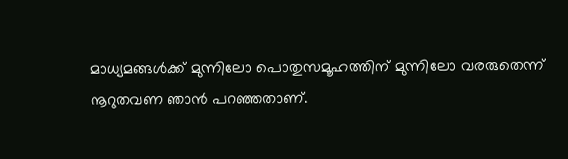മാധ്യമങ്ങള്‍ക്ക് മുന്നിലോ പൊതുസമൂഹത്തിന് മുന്നിലോ വരരുതെന്ന് നൂറുതവണ ഞാൻ പറഞ്ഞതാണ്.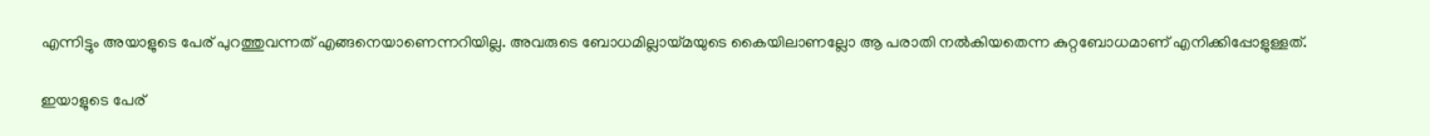എന്നിട്ടും അയാളുടെ പേര് പുറത്തുവന്നത് എങ്ങനെയാണെന്നറിയില്ല. അവരുടെ ബോധമില്ലായ്മയുടെ കൈയിലാണല്ലോ ആ പരാതി നല്‍കിയതെന്ന കുറ്റബോധമാണ് എനിക്കിപ്പോളുള്ളത്.

ഇയാളുടെ പേര്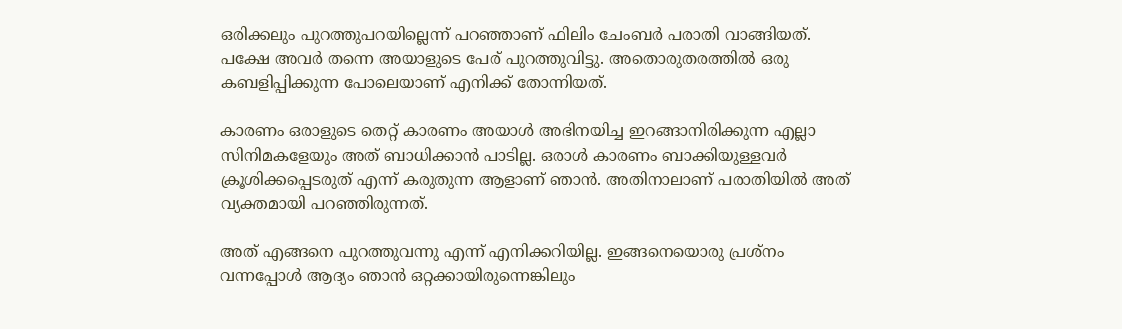ഒരിക്കലും പുറത്തുപറയില്ലെന്ന് പറഞ്ഞാണ് ഫിലിം ചേംബർ പരാതി വാങ്ങിയത്. പക്ഷേ അവർ തന്നെ അയാളുടെ പേര് പുറത്തുവിട്ടു. അതൊരുതരത്തില്‍ ഒരു കബളിപ്പിക്കുന്ന പോലെയാണ് എനിക്ക് തോന്നിയത്.

കാരണം ഒരാളുടെ തെറ്റ് കാരണം അയാള്‍ അഭിനയിച്ച ഇറങ്ങാനിരിക്കുന്ന എല്ലാ സിനിമകളേയും അത് ബാധിക്കാന്‍ പാടില്ല. ഒരാള്‍ കാരണം ബാക്കിയുള്ളവര്‍ ക്രൂശിക്കപ്പെടരുത് എന്ന് കരുതുന്ന ആളാണ് ഞാന്‍. അതിനാലാണ് പരാതിയില്‍ അത് വ്യക്തമായി പറഞ്ഞിരുന്നത്.

അത് എങ്ങനെ പുറത്തുവന്നു എന്ന് എനിക്കറിയില്ല. ഇങ്ങനെയൊരു പ്രശ്‌നം വന്നപ്പോള്‍ ആദ്യം ഞാന്‍ ഒറ്റക്കായിരുന്നെങ്കിലും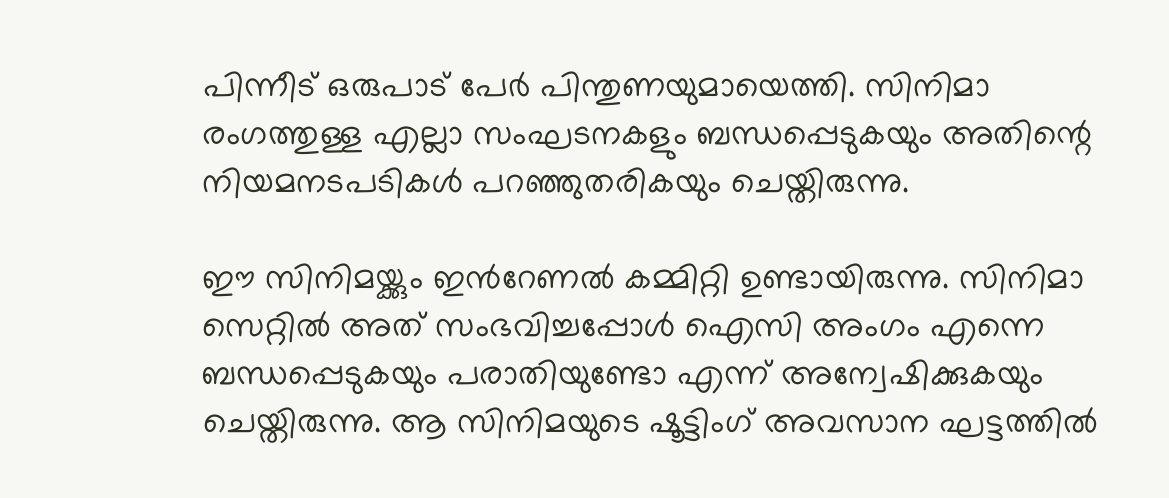പിന്നീട് ഒരുപാട് പേര്‍ പിന്തുണയുമായെത്തി. സിനിമാ രംഗത്തുള്ള എല്ലാ സംഘടനകളും ബന്ധപ്പെടുകയും അതിന്റെ നിയമനടപടികള്‍ പറഞ്ഞുതരികയും ചെയ്തിരുന്നു.

ഈ സിനിമയ്ക്കും ഇന്‍റേണല്‍ കമ്മിറ്റി ഉണ്ടായിരുന്നു. സിനിമാ സെറ്റില്‍ അത് സംഭവിച്ചപ്പോള്‍ ഐസി അംഗം എന്നെ ബന്ധപ്പെടുകയും പരാതിയുണ്ടോ എന്ന് അന്വേഷിക്കുകയും ചെയ്തിരുന്നു. ആ സിനിമയുടെ ഷൂട്ടിംഗ് അവസാന ഘട്ടത്തില്‍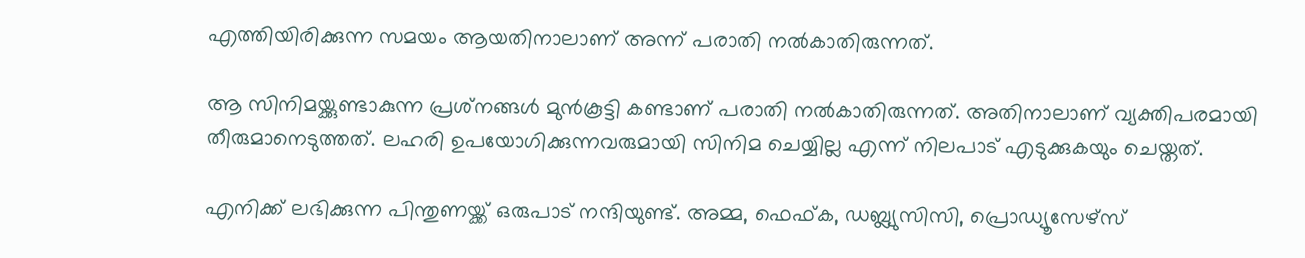എത്തിയിരിക്കുന്ന സമയം ആയതിനാലാണ് അന്ന് പരാതി നല്‍കാതിരുന്നത്.

ആ സിനിമയ്ക്കുണ്ടാകുന്ന പ്രശ്‌നങ്ങള്‍ മുന്‍കൂട്ടി കണ്ടാണ് പരാതി നല്‍കാതിരുന്നത്. അതിനാലാണ് വ്യക്തിപരമായി തീരുമാനെടുത്തത്. ലഹരി ഉപയോഗിക്കുന്നവരുമായി സിനിമ ചെയ്യില്ല എന്ന് നിലപാട് എടുക്കുകയും ചെയ്തത്.

എനിക്ക് ലഭിക്കുന്ന പിന്തുണയ്ക്ക് ഒരുപാട് നന്ദിയുണ്ട്. അമ്മ, ഫെഫ്ക, ഡബ്ല്യുസിസി, പ്രൊഡ്യൂസേഴ്‌സ്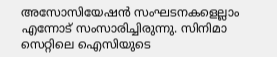അസോസിയേഷന്‍ സംഘടനകളെല്ലാം എന്നോട് സംസാരിച്ചിരുന്നു. സിനിമാ സെറ്റിലെ ഐസിയുടെ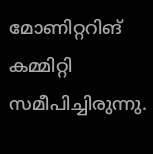മോണിറ്ററിങ് കമ്മിറ്റി സമീപിച്ചിരുന്നു.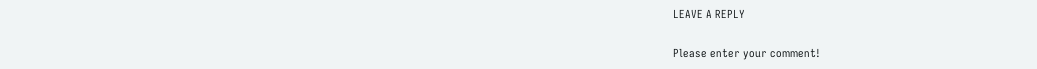LEAVE A REPLY

Please enter your comment!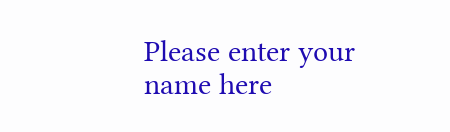Please enter your name here